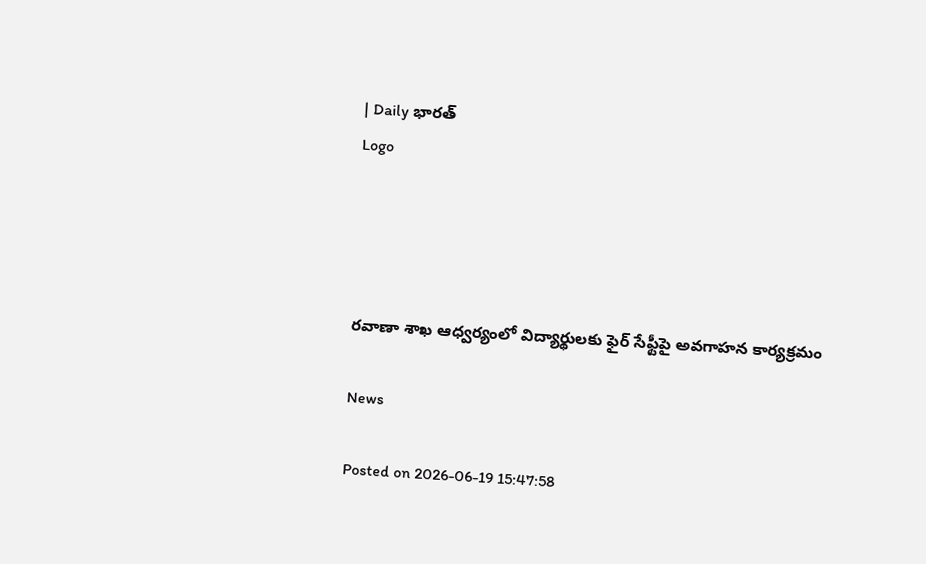| Daily భారత్
Logo




రవాణా శాఖ ఆధ్వర్యంలో విద్యార్థులకు ఫైర్ సేఫ్టీపై అవగాహన కార్యక్రమం

News

Posted on 2026-06-19 15:47:58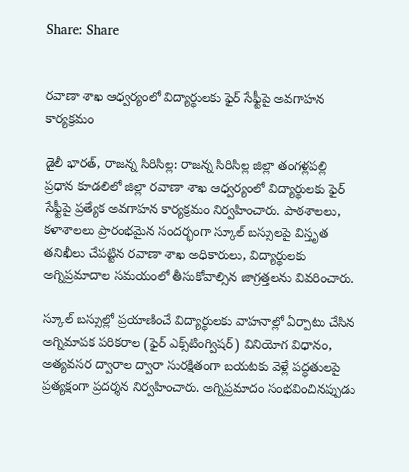Share: Share


రవాణా శాఖ ఆధ్వర్యంలో విద్యార్థులకు ఫైర్ సేఫ్టీపై అవగాహన కార్యక్రమం

డైలీ భారత్, రాజన్న సిరిసిల్ల: రాజన్న సిరిసిల్ల జిల్లా తంగళ్లపల్లి ప్రధాన కూడలిలో జిల్లా రవాణా శాఖ ఆధ్వర్యంలో విద్యార్థులకు ఫైర్ సేఫ్టీపై ప్రత్యేక అవగాహన కార్యక్రమం నిర్వహించారు. పాఠశాలలు, కళాశాలలు ప్రారంభమైన సందర్భంగా స్కూల్ బస్సులపై విస్తృత తనిఖీలు చేపట్టిన రవాణా శాఖ అధికారులు, విద్యార్థులకు అగ్నిప్రమాదాల సమయంలో తీసుకోవాల్సిన జాగ్రత్తలను వివరించారు.

స్కూల్ బస్సుల్లో ప్రయాణించే విద్యార్థులకు వాహనాల్లో ఏర్పాటు చేసిన అగ్నిమాపక పరికరాల (ఫైర్ ఎక్స్‌టింగ్విషర్) వినియోగ విధానం, అత్యవసర ద్వారాల ద్వారా సురక్షితంగా బయటకు వెళ్లే పద్ధతులపై ప్రత్యక్షంగా ప్రదర్శన నిర్వహించారు. అగ్నిప్రమాదం సంభవించినప్పుడు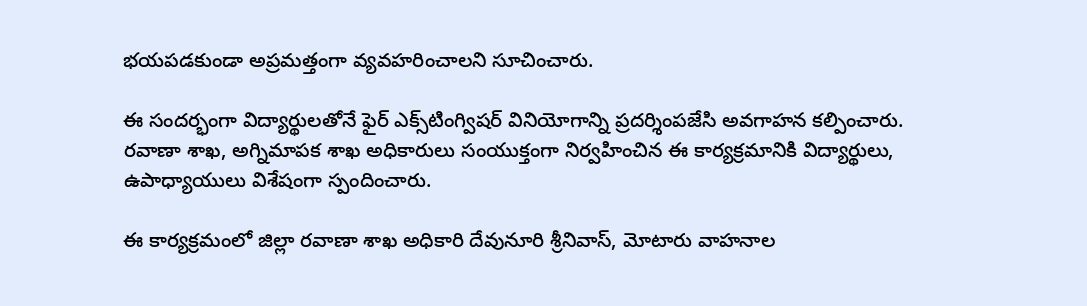భయపడకుండా అప్రమత్తంగా వ్యవహరించాలని సూచించారు.

ఈ సందర్భంగా విద్యార్థులతోనే ఫైర్ ఎక్స్‌టింగ్విషర్ వినియోగాన్ని ప్రదర్శింపజేసి అవగాహన కల్పించారు. రవాణా శాఖ, అగ్నిమాపక శాఖ అధికారులు సంయుక్తంగా నిర్వహించిన ఈ కార్యక్రమానికి విద్యార్థులు, ఉపాధ్యాయులు విశేషంగా స్పందించారు.

ఈ కార్యక్రమంలో జిల్లా రవాణా శాఖ అధికారి దేవునూరి శ్రీనివాస్, మోటారు వాహనాల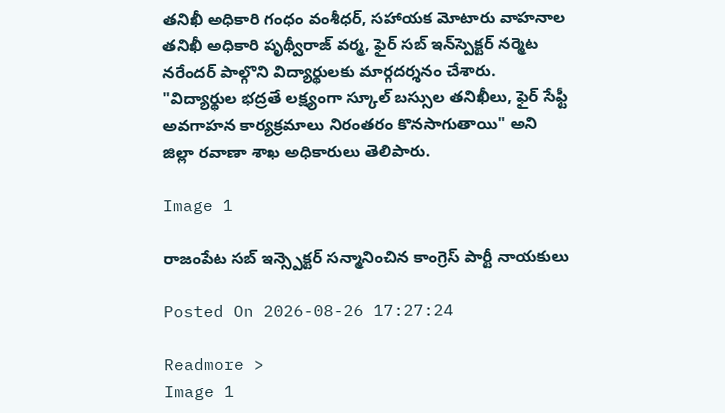తనిఖీ అధికారి గంధం వంశీధర్, సహాయక మోటారు వాహనాల తనిఖీ అధికారి పృథ్వీరాజ్ వర్మ, ఫైర్ సబ్ ఇన్‌స్పెక్టర్ నర్మెట నరేందర్ పాల్గొని విద్యార్థులకు మార్గదర్శనం చేశారు. "విద్యార్థుల భద్రతే లక్ష్యంగా స్కూల్ బస్సుల తనిఖీలు, ఫైర్ సేఫ్టీ అవగాహన కార్యక్రమాలు నిరంతరం కొనసాగుతాయి" అని జిల్లా రవాణా శాఖ అధికారులు తెలిపారు.

Image 1

రాజంపేట సబ్ ఇన్స్పెక్టర్ సన్మానించిన కాంగ్రెస్ పార్టీ నాయకులు

Posted On 2026-08-26 17:27:24

Readmore >
Image 1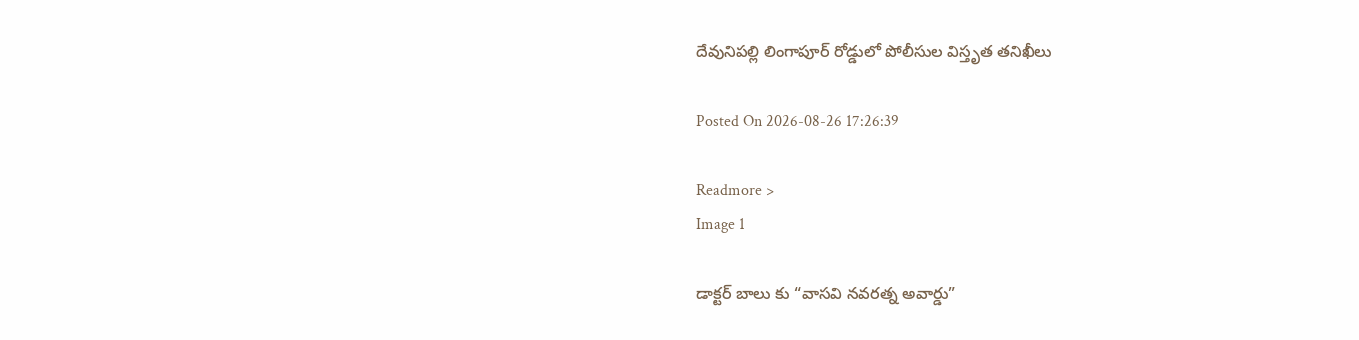దేవునిపల్లి లింగాపూర్ రోడ్డులో పోలీసుల విస్తృత తనిఖీలు

Posted On 2026-08-26 17:26:39

Readmore >
Image 1

డాక్టర్ బాలు కు “వాసవి నవరత్న అవార్డు”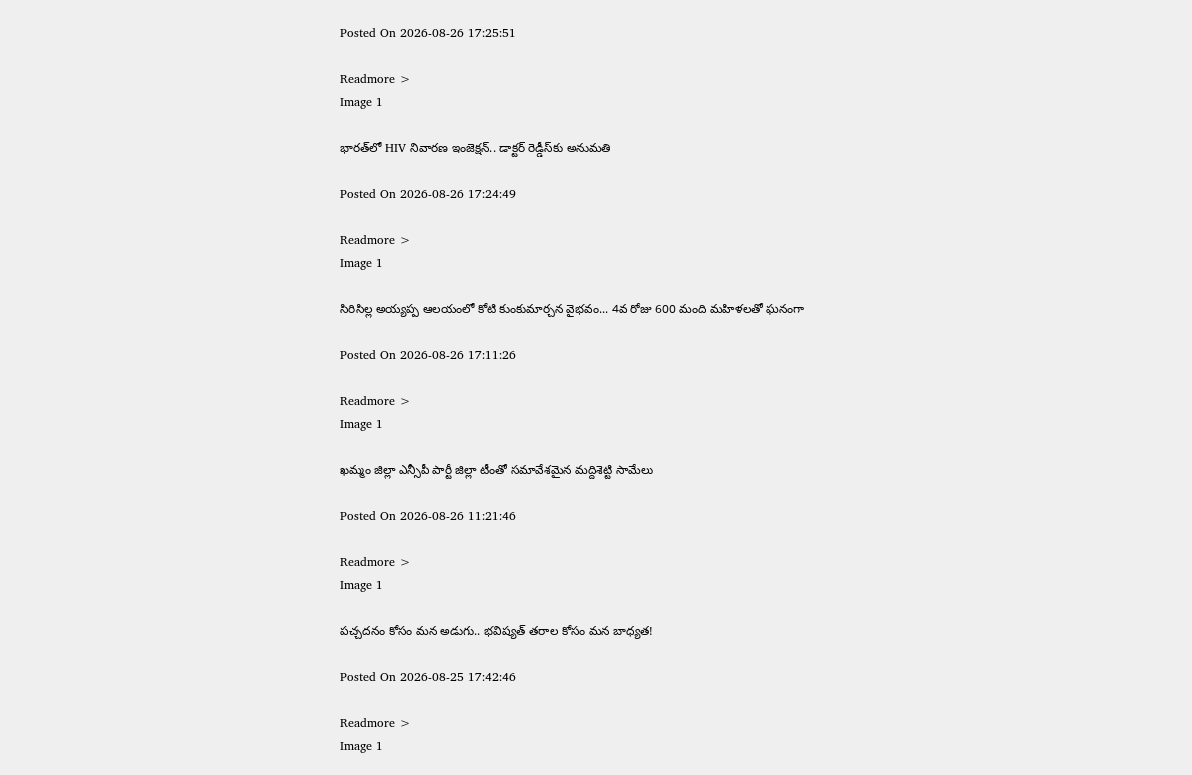Posted On 2026-08-26 17:25:51

Readmore >
Image 1

భారత్‌లో HIV నివారణ ఇంజెక్షన్.. డాక్టర్ రెడ్డీస్‌కు అనుమతి

Posted On 2026-08-26 17:24:49

Readmore >
Image 1

సిరిసిల్ల అయ్యప్ప ఆలయంలో కోటి కుంకుమార్చన వైభవం... 4వ రోజు 600 మంది మహిళలతో ఘనంగా

Posted On 2026-08-26 17:11:26

Readmore >
Image 1

ఖమ్మం జిల్లా ఎన్సీపీ పార్టీ జిల్లా టీంతో సమావేశమైన మద్దిశెట్టి సామేలు

Posted On 2026-08-26 11:21:46

Readmore >
Image 1

పచ్చదనం కోసం మన అడుగు.. భవిష్యత్ తరాల కోసం మన బాధ్యత!

Posted On 2026-08-25 17:42:46

Readmore >
Image 1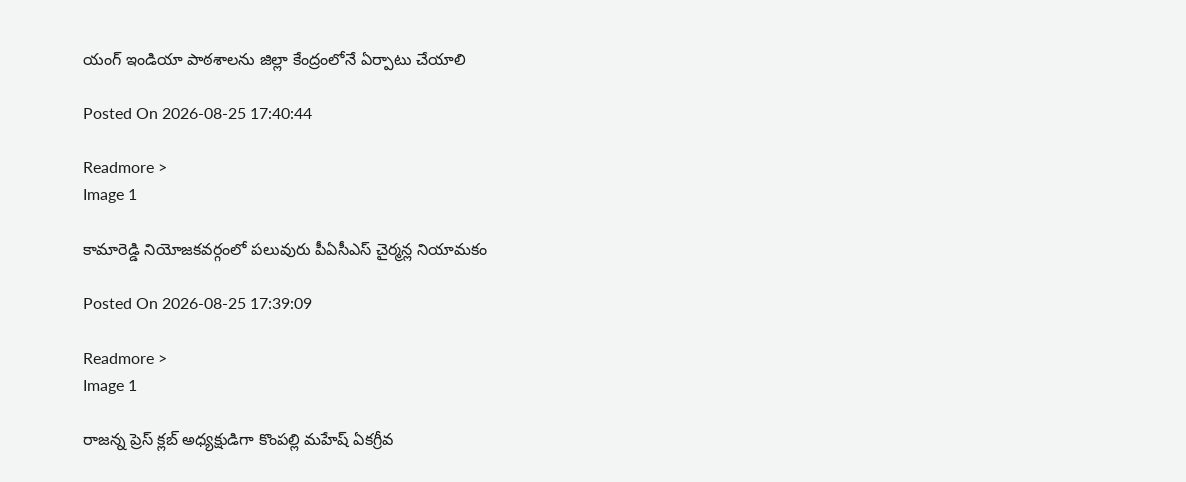యంగ్ ఇండియా పాఠశాలను జిల్లా కేంద్రంలోనే ఏర్పాటు చేయాలి

Posted On 2026-08-25 17:40:44

Readmore >
Image 1

కామారెడ్డి నియోజకవర్గంలో పలువురు పీఏసీఎస్‌ చైర్మన్ల నియామకం

Posted On 2026-08-25 17:39:09

Readmore >
Image 1

రాజన్న ప్రెస్ క్లబ్ అధ్యక్షుడిగా కొంపల్లి మహేష్ ఏకగ్రీవ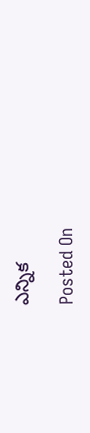ఎన్నిక

Posted On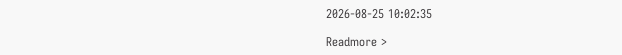2026-08-25 10:02:35

Readmore >